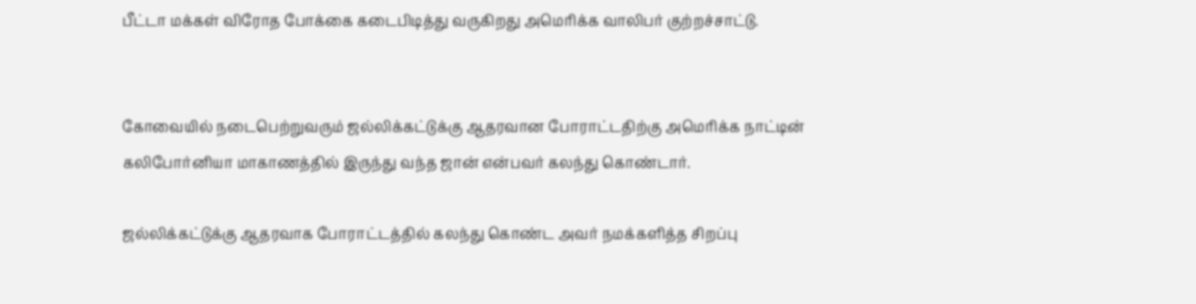பீட்டா மக்கள் விரோத போக்கை கடைபிடித்து வருகிறது அமெரிக்க வாலிபர் குற்றச்சாட்டு.


கோவையில் நடைபெற்றுவரும் ஜல்லிக்கட்டுக்கு ஆதரவான போராட்டதிற்கு அமெரிக்க நாட்டின் கலிபோர்னியா மாகாணத்தில் இருந்து வந்த ஜான் என்பவர் கலந்து கொண்டார்.

ஜல்லிக்கட்டுக்கு ஆதரவாக போராட்டத்தில் கலந்து கொண்ட அவர் நமக்களித்த சிறப்பு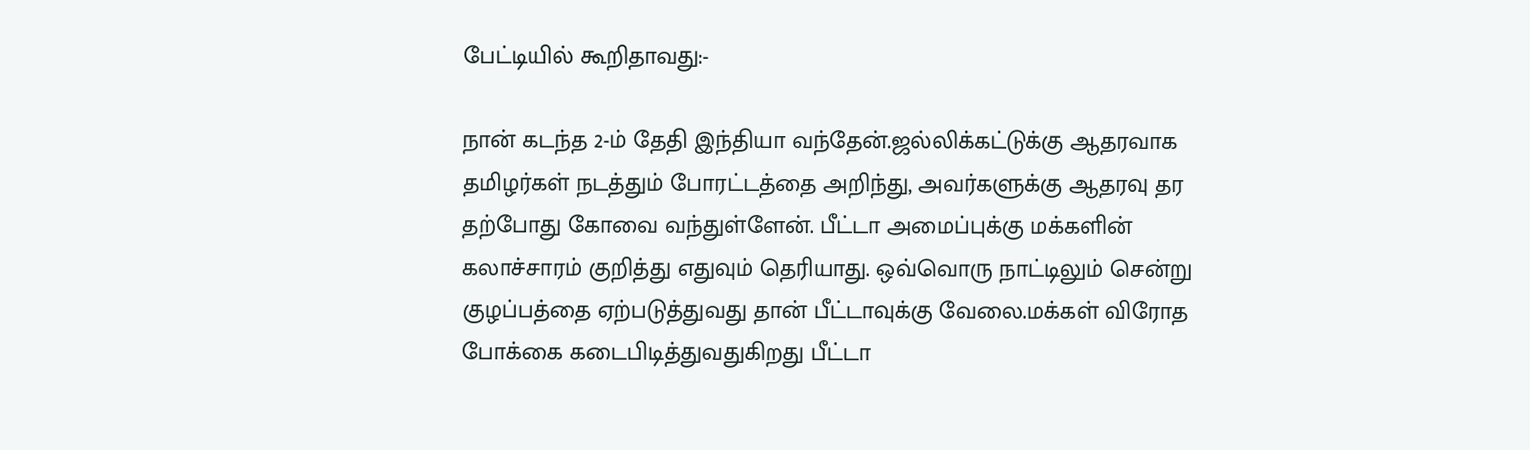பேட்டியில் கூறிதாவது:-

நான் கடந்த 2-ம் தேதி இந்தியா வந்தேன்.ஜல்லிக்கட்டுக்கு ஆதரவாக தமிழர்கள் நடத்தும் போரட்டத்தை அறிந்து, அவர்களுக்கு ஆதரவு தர தற்போது கோவை வந்துள்ளேன். பீட்டா அமைப்புக்கு மக்களின் கலாச்சாரம் குறித்து எதுவும் தெரியாது. ஒவ்வொரு நாட்டிலும் சென்று குழப்பத்தை ஏற்படுத்துவது தான் பீட்டாவுக்கு வேலை.மக்கள் விரோத போக்கை கடைபிடித்துவதுகிறது பீட்டா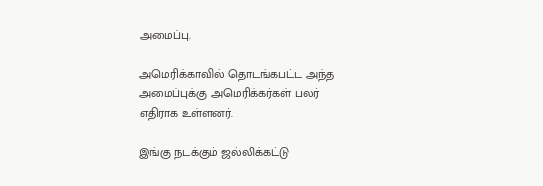அமைப்பு.

அமெரிக்காவில் தொடங்கபட்ட அந்த அமைப்புக்கு அமெரிக்கர்கள் பலர் எதிராக உள்ளனர்.

இங்கு நடக்கும் ஜல்லிக்கட்டு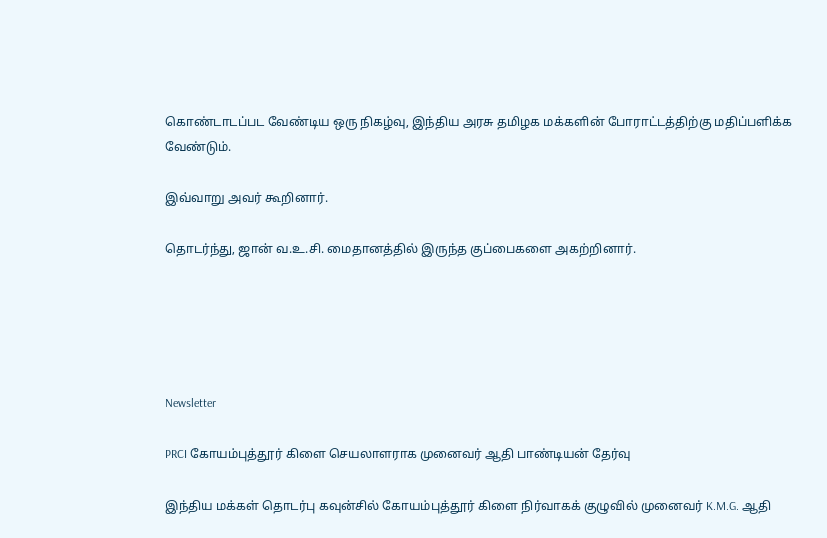கொண்டாடப்பட வேண்டிய ஒரு நிகழ்வு, இந்திய அரசு தமிழக மக்களின் போராட்டத்திற்கு மதிப்பளிக்க வேண்டும்.

இவ்வாறு அவர் கூறினார்.

தொடர்ந்து, ஜான் வ.உ.சி. மைதானத்தில் இருந்த குப்பைகளை அகற்றினார்.





Newsletter

PRCI கோயம்புத்தூர் கிளை செயலாளராக முனைவர் ஆதி பாண்டியன் தேர்வு

இந்திய மக்கள் தொடர்பு கவுன்சில் கோயம்புத்தூர் கிளை நிர்வாகக் குழுவில் முனைவர் K.M.G. ஆதி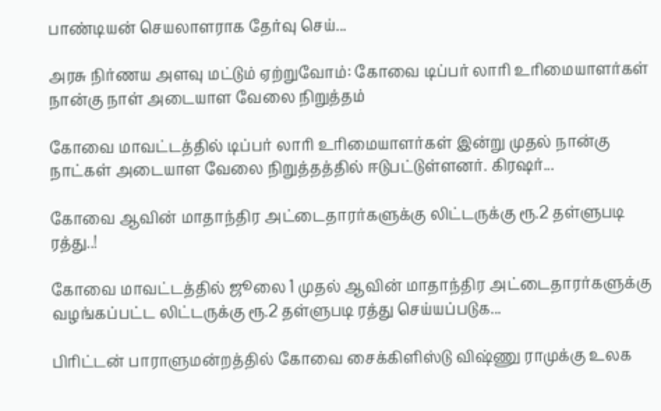பாண்டியன் செயலாளராக தேர்வு செய்...

அரசு நிர்ணய அளவு மட்டும் ஏற்றுவோம்: கோவை டிப்பர் லாரி உரிமையாளர்கள் நான்கு நாள் அடையாள வேலை நிறுத்தம்

கோவை மாவட்டத்தில் டிப்பர் லாரி உரிமையாளர்கள் இன்று முதல் நான்கு நாட்கள் அடையாள வேலை நிறுத்தத்தில் ஈடுபட்டுள்ளனர். கிரஷர்...

கோவை ஆவின் மாதாந்திர அட்டைதாரர்களுக்கு லிட்டருக்கு ரூ.2 தள்ளுபடி ரத்து..!

கோவை மாவட்டத்தில் ஜூலை 1 முதல் ஆவின் மாதாந்திர அட்டைதாரர்களுக்கு வழங்கப்பட்ட லிட்டருக்கு ரூ.2 தள்ளுபடி ரத்து செய்யப்படுக...

பிரிட்டன் பாராளுமன்றத்தில் கோவை சைக்கிளிஸ்டு விஷ்ணு ராமுக்கு உலக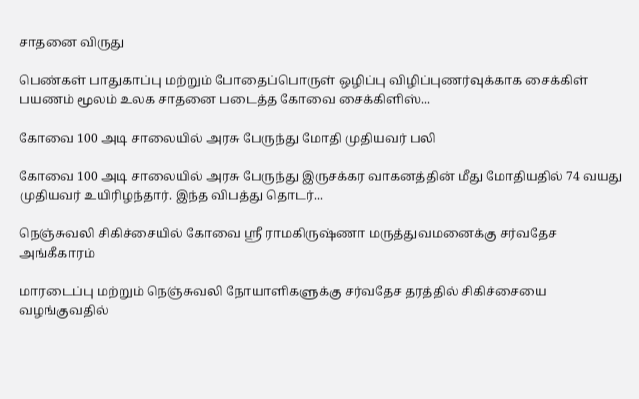சாதனை விருது

பெண்கள் பாதுகாப்பு மற்றும் போதைப்பொருள் ஒழிப்பு விழிப்புணர்வுக்காக சைக்கிள் பயணம் மூலம் உலக சாதனை படைத்த கோவை சைக்கிளிஸ்...

கோவை 100 அடி சாலையில் அரசு பேருந்து மோதி முதியவர் பலி

கோவை 100 அடி சாலையில் அரசு பேருந்து இருசக்கர வாகனத்தின் மீது மோதியதில் 74 வயது முதியவர் உயிரிழந்தார். இந்த விபத்து தொடர்...

நெஞ்சுவலி சிகிச்சையில் கோவை ஸ்ரீ ராமகிருஷ்ணா மருத்துவமனைக்கு சர்வதேச அங்கீகாரம்

மாரடைப்பு மற்றும் நெஞ்சுவலி நோயாளிகளுக்கு சர்வதேச தரத்தில் சிகிச்சையை வழங்குவதில்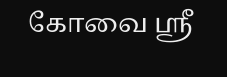கோவை ஸ்ரீ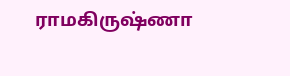ராமகிருஷ்ணா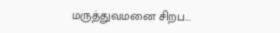மருத்துவமனை சிறப...